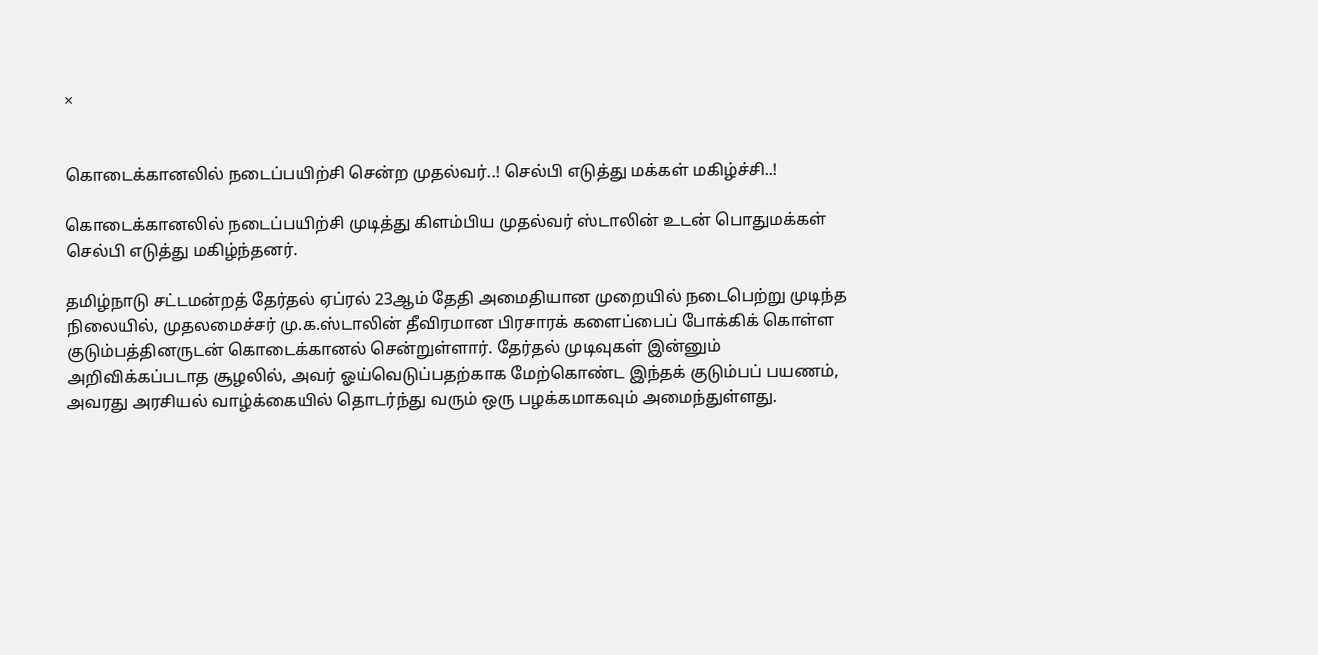×


கொடைக்கானலில் நடைப்பயிற்சி சென்ற முதல்வர்..! செல்பி எடுத்து மக்கள் மகிழ்ச்சி..!

கொடைக்கானலில் நடைப்பயிற்சி முடித்து கிளம்பிய முதல்வர் ஸ்டாலின் உடன் பொதுமக்கள் செல்பி எடுத்து மகிழ்ந்தனர்.

தமிழ்நாடு சட்டமன்றத் தேர்தல் ஏப்ரல் 23ஆம் தேதி அமைதியான முறையில் நடைபெற்று முடிந்த நிலையில், முதலமைச்சர் மு.க.ஸ்டாலின் தீவிரமான பிரசாரக் களைப்பைப் போக்கிக் கொள்ள குடும்பத்தினருடன் கொடைக்கானல் சென்றுள்ளார். தேர்தல் முடிவுகள் இன்னும் அறிவிக்கப்படாத சூழலில், அவர் ஓய்வெடுப்பதற்காக மேற்கொண்ட இந்தக் குடும்பப் பயணம், அவரது அரசியல் வாழ்க்கையில் தொடர்ந்து வரும் ஒரு பழக்கமாகவும் அமைந்துள்ளது.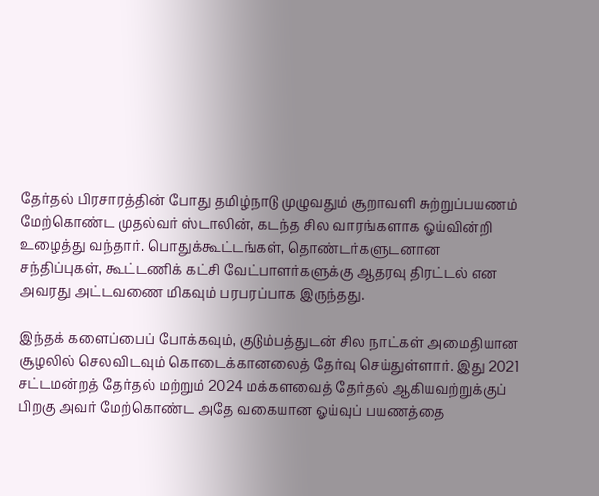தேர்தல் பிரசாரத்தின் போது தமிழ்நாடு முழுவதும் சூறாவளி சுற்றுப்பயணம் மேற்கொண்ட முதல்வர் ஸ்டாலின், கடந்த சில வாரங்களாக ஓய்வின்றி உழைத்து வந்தார். பொதுக்கூட்டங்கள், தொண்டர்களுடனான சந்திப்புகள், கூட்டணிக் கட்சி வேட்பாளர்களுக்கு ஆதரவு திரட்டல் என அவரது அட்டவணை மிகவும் பரபரப்பாக இருந்தது.

இந்தக் களைப்பைப் போக்கவும், குடும்பத்துடன் சில நாட்கள் அமைதியான சூழலில் செலவிடவும் கொடைக்கானலைத் தேர்வு செய்துள்ளார். இது 2021 சட்டமன்றத் தேர்தல் மற்றும் 2024 மக்களவைத் தேர்தல் ஆகியவற்றுக்குப் பிறகு அவர் மேற்கொண்ட அதே வகையான ஓய்வுப் பயணத்தை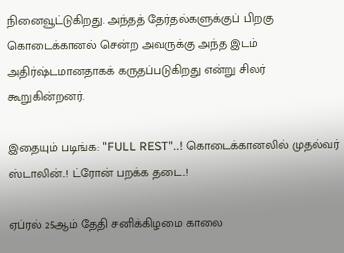நினைவூட்டுகிறது. அந்தத் தேர்தல்களுக்குப் பிறகு கொடைக்கானல் சென்ற அவருக்கு அந்த இடம் அதிர்ஷ்டமானதாகக் கருதப்படுகிறது என்று சிலர் கூறுகின்றனர்.

இதையும் படிங்க: "FULL REST"..! கொடைக்கானலில் முதல்வர் ஸ்டாலின்..! ட்ரோன் பறக்க தடை..!

ஏப்ரல் 25ஆம் தேதி சனிக்கிழமை காலை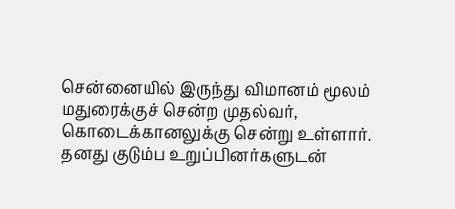சென்னையில் இருந்து விமானம் மூலம் மதுரைக்குச் சென்ற முதல்வர், கொடைக்கானலுக்கு சென்று உள்ளார். தனது குடும்ப உறுப்பினர்களுடன்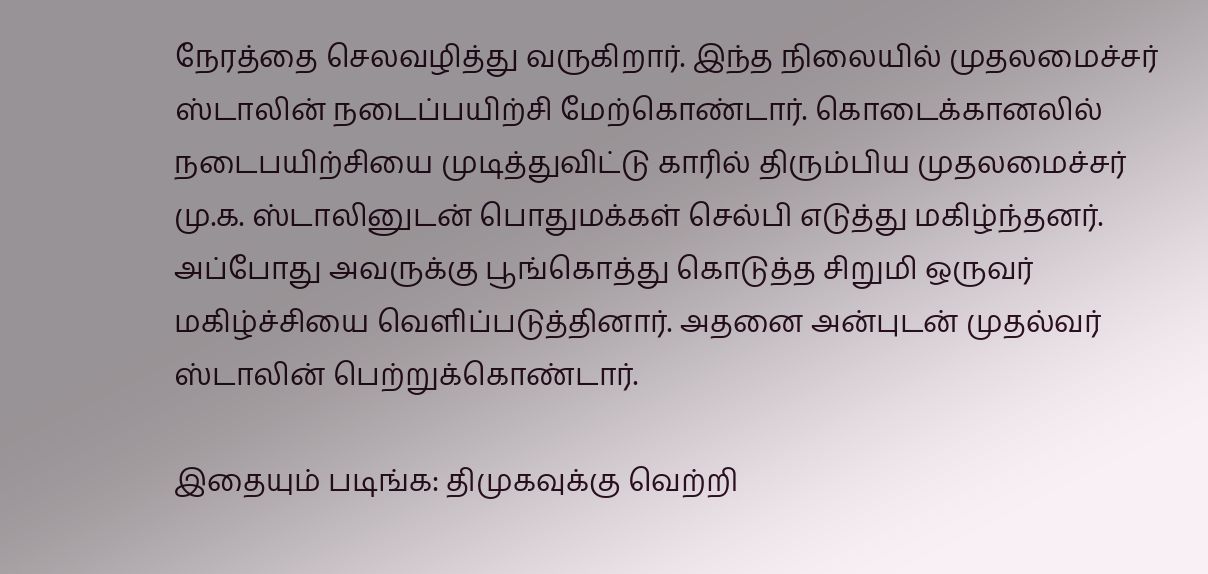நேரத்தை செலவழித்து வருகிறார். இந்த நிலையில் முதலமைச்சர் ஸ்டாலின் நடைப்பயிற்சி மேற்கொண்டார். கொடைக்கானலில் நடைபயிற்சியை முடித்துவிட்டு காரில் திரும்பிய முதலமைச்சர் மு.க. ஸ்டாலினுடன் பொதுமக்கள் செல்பி எடுத்து மகிழ்ந்தனர். அப்போது அவருக்கு பூங்கொத்து கொடுத்த சிறுமி ஒருவர் மகிழ்ச்சியை வெளிப்படுத்தினார். அதனை அன்புடன் முதல்வர் ஸ்டாலின் பெற்றுக்கொண்டார்.

இதையும் படிங்க: திமுகவுக்கு வெற்றி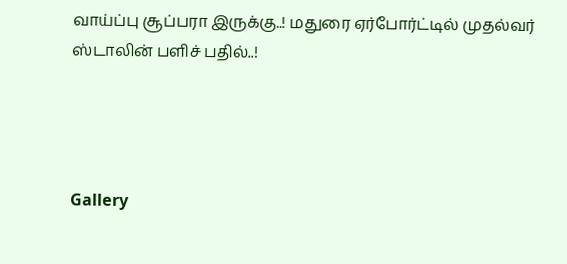வாய்ப்பு சூப்பரா இருக்கு..! மதுரை ஏர்போர்ட்டில் முதல்வர் ஸ்டாலின் பளிச் பதில்..!




Gallery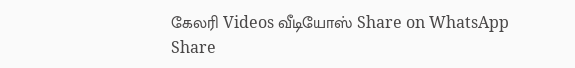கேலரி Videos வீடியோஸ் Share on WhatsApp Share